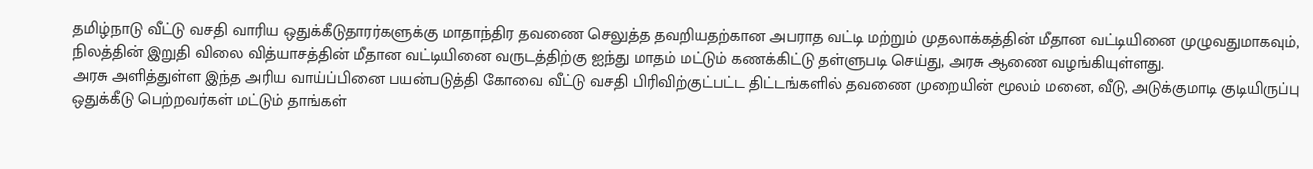தமிழ்நாடு வீட்டு வசதி வாரிய ஒதுக்கீடுதாரர்களுக்கு மாதாந்திர தவணை செலுத்த தவறியதற்கான அபராத வட்டி மற்றும் முதலாக்கத்தின் மீதான வட்டியினை முழுவதுமாகவும், நிலத்தின் இறுதி விலை வித்யாசத்தின் மீதான வட்டியினை வருடத்திற்கு ஐந்து மாதம் மட்டும் கணக்கிட்டு தள்ளுபடி செய்து, அரசு ஆணை வழங்கியுள்ளது.
அரசு அளித்துள்ள இந்த அரிய வாய்ப்பினை பயன்படுத்தி கோவை வீட்டு வசதி பிரிவிற்குட்பட்ட திட்டங்களில் தவணை முறையின் மூலம் மனை, வீடு, அடுக்குமாடி குடியிருப்பு ஒதுக்கீடு பெற்றவர்கள் மட்டும் தாங்கள்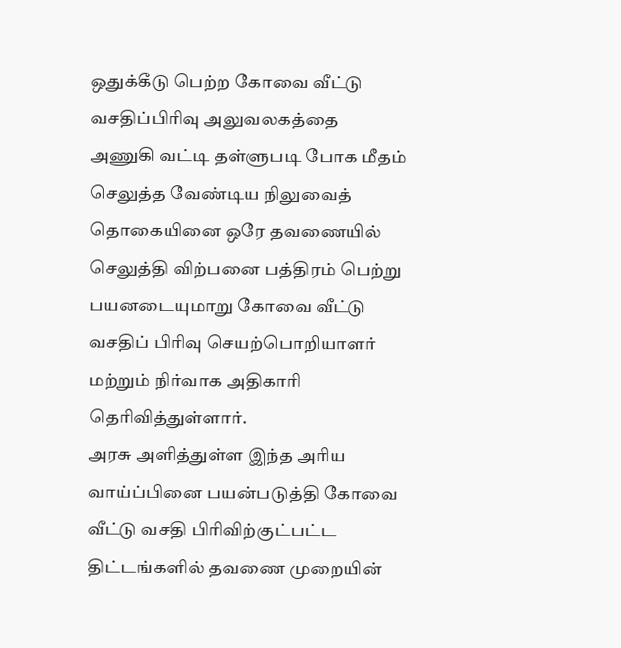ஒதுக்கீடு பெற்ற கோவை வீட்டு வசதிப்பிரிவு அலுவலகத்தை அணுகி வட்டி தள்ளுபடி போக மீதம் செலுத்த வேண்டிய நிலுவைத் தொகையினை ஒரே தவணையில் செலுத்தி விற்பனை பத்திரம் பெற்று பயனடையுமாறு கோவை வீட்டு வசதிப் பிரிவு செயற்பொறியாளர் மற்றும் நிர்வாக அதிகாரி தெரிவித்துள்ளார்.
அரசு அளித்துள்ள இந்த அரிய வாய்ப்பினை பயன்படுத்தி கோவை வீட்டு வசதி பிரிவிற்குட்பட்ட திட்டங்களில் தவணை முறையின்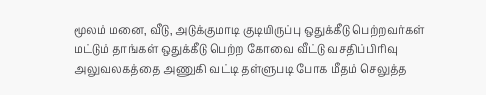மூலம் மனை, வீடு, அடுக்குமாடி குடியிருப்பு ஒதுக்கீடு பெற்றவர்கள் மட்டும் தாங்கள் ஒதுக்கீடு பெற்ற கோவை வீட்டு வசதிப்பிரிவு அலுவலகத்தை அணுகி வட்டி தள்ளுபடி போக மீதம் செலுத்த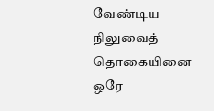வேண்டிய நிலுவைத் தொகையினை ஒரே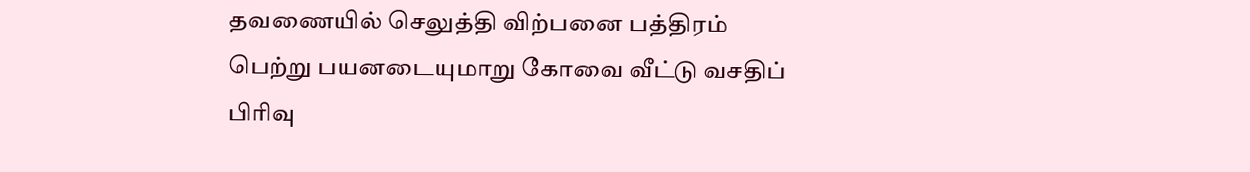தவணையில் செலுத்தி விற்பனை பத்திரம் பெற்று பயனடையுமாறு கோவை வீட்டு வசதிப் பிரிவு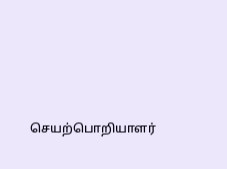செயற்பொறியாளர்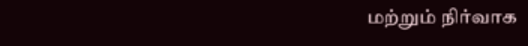மற்றும் நிர்வாக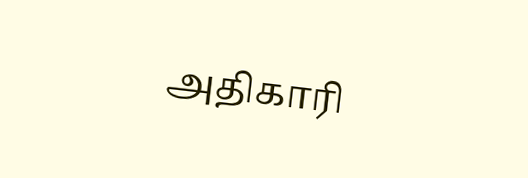அதிகாரி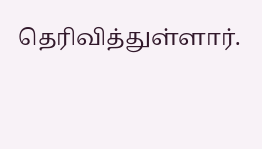தெரிவித்துள்ளார்.